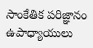సాంకేతిక పరిజ్ఞానం ఉపాధ్యాయులు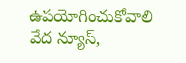ఉపయోగించుకోవాలి
వేద న్యూస్,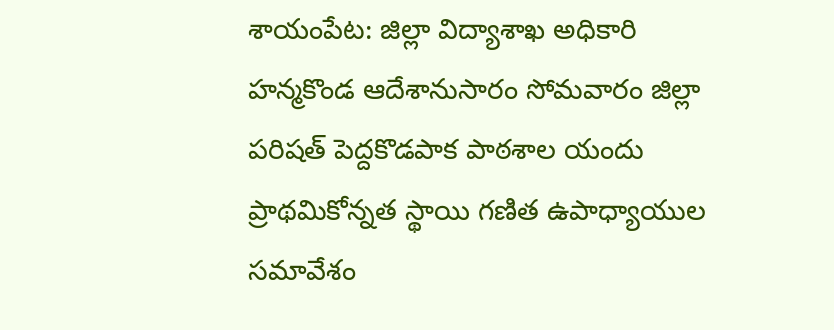శాయంపేట: జిల్లా విద్యాశాఖ అధికారి హన్మకొండ ఆదేశానుసారం సోమవారం జిల్లా పరిషత్ పెద్దకొడపాక పాఠశాల యందు ప్రాథమికోన్నత స్థాయి గణిత ఉపాధ్యాయుల సమావేశం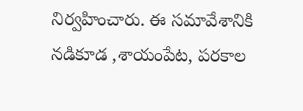నిర్వహించారు. ఈ సమావేశానికి నడికూడ ,శాయంపేట, పరకాల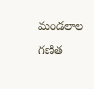మండలాల గణిత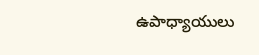ఉపాధ్యాయులు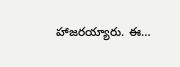హాజరయ్యారు. ఈ…